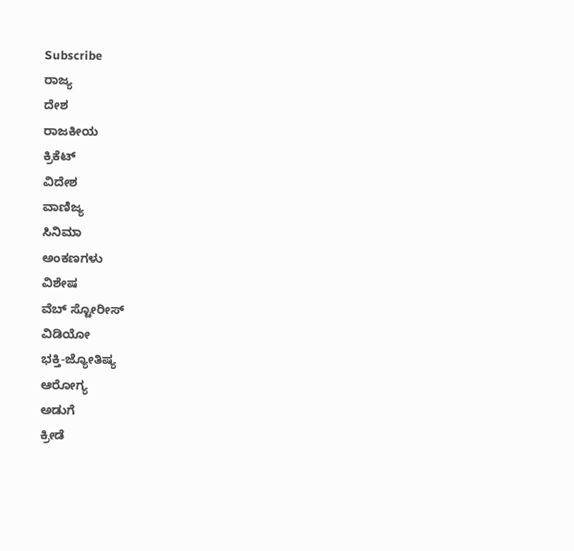Subscribe
ರಾಜ್ಯ
ದೇಶ
ರಾಜಕೀಯ
ಕ್ರಿಕೆಟ್
ವಿದೇಶ
ವಾಣಿಜ್ಯ
ಸಿನಿಮಾ
ಅಂಕಣಗಳು
ವಿಶೇಷ
ವೆಬ್ ಸ್ಟೋರೀಸ್
ವಿಡಿಯೋ
ಭಕ್ತಿ-ಜ್ಯೋತಿಷ್ಯ
ಆರೋಗ್ಯ
ಅಡುಗೆ
ಕ್ರೀಡೆ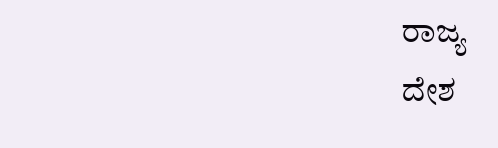ರಾಜ್ಯ
ದೇಶ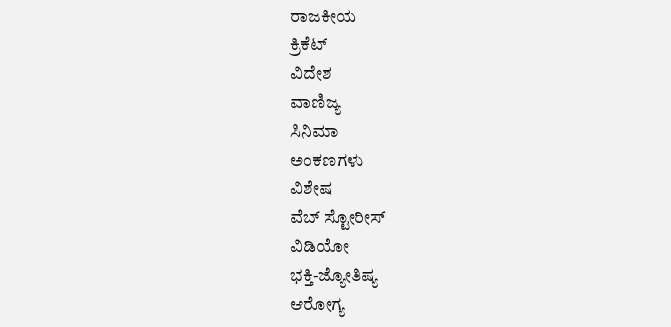ರಾಜಕೀಯ
ಕ್ರಿಕೆಟ್
ವಿದೇಶ
ವಾಣಿಜ್ಯ
ಸಿನಿಮಾ
ಅಂಕಣಗಳು
ವಿಶೇಷ
ವೆಬ್ ಸ್ಟೋರೀಸ್
ವಿಡಿಯೋ
ಭಕ್ತಿ-ಜ್ಯೋತಿಷ್ಯ
ಆರೋಗ್ಯ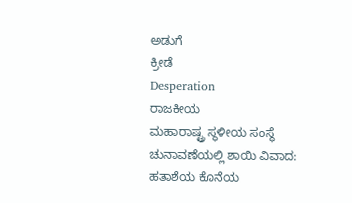ಅಡುಗೆ
ಕ್ರೀಡೆ
Desperation
ರಾಜಕೀಯ
ಮಹಾರಾಷ್ಟ್ರ ಸ್ಥಳೀಯ ಸಂಸ್ಥೆ ಚುನಾವಣೆಯಲ್ಲಿ ಶಾಯಿ ವಿವಾದ: ಹತಾಶೆಯ ಕೊನೆಯ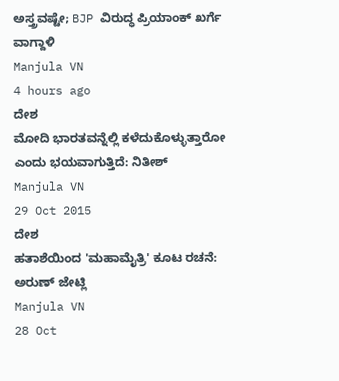ಅಸ್ತ್ರವಷ್ಟೇ; BJP ವಿರುದ್ಧ ಪ್ರಿಯಾಂಕ್ ಖರ್ಗೆ ವಾಗ್ದಾಳಿ
Manjula VN
4 hours ago
ದೇಶ
ಮೋದಿ ಭಾರತವನ್ನೆಲ್ಲಿ ಕಳೆದುಕೊಳ್ಳುತ್ತಾರೋ ಎಂದು ಭಯವಾಗುತ್ತಿದೆ: ನಿತೀಶ್
Manjula VN
29 Oct 2015
ದೇಶ
ಹತಾಶೆಯಿಂದ 'ಮಹಾಮೈತ್ರಿ' ಕೂಟ ರಚನೆ: ಅರುಣ್ ಜೇಟ್ಲಿ
Manjula VN
28 Oct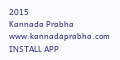2015
Kannada Prabha
www.kannadaprabha.com
INSTALL APP